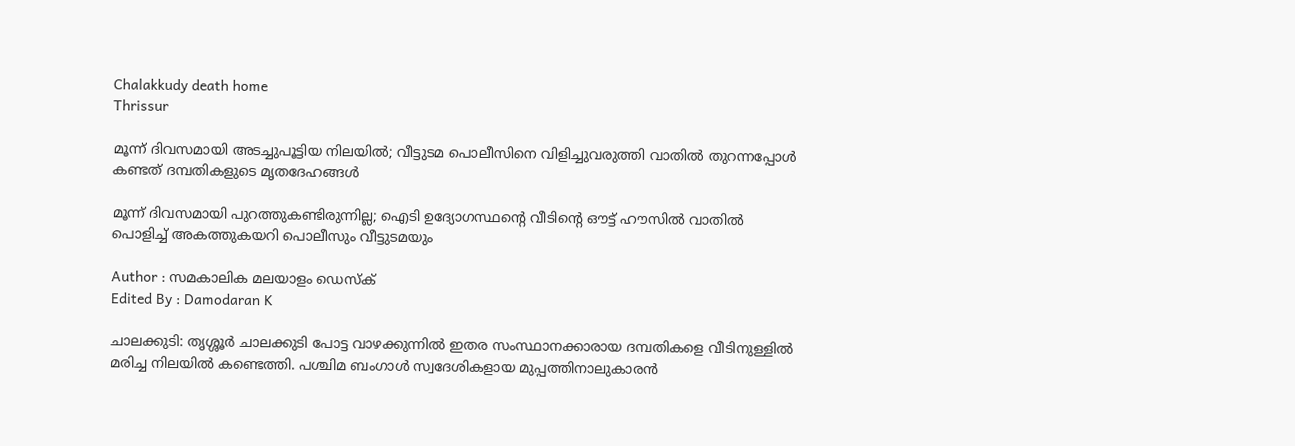Chalakkudy death home
Thrissur

മൂന്ന് ദിവസമായി അടച്ചുപൂട്ടിയ നിലയിൽ; വീട്ടുടമ പൊലീസിനെ വിളിച്ചുവരുത്തി വാതിൽ തുറന്നപ്പോൾ കണ്ടത് ദമ്പതികളുടെ മൃതദേഹങ്ങൾ

മൂന്ന് ദിവസമായി പുറത്തുകണ്ടിരുന്നില്ല; ഐടി ഉദ്യോഗസ്ഥന്റെ വീടിന്റെ ഔട്ട് ഹൗസിൽ വാതിൽ പൊളിച്ച് അകത്തുകയറി പൊലീസും വീട്ടുടമയും

Author : സമകാലിക മലയാളം ഡെസ്ക്
Edited By : Damodaran K

ചാലക്കുടി: തൃശ്ശൂർ ചാലക്കുടി പോട്ട വാഴക്കുന്നിൽ ഇതര സംസ്ഥാനക്കാരായ ദമ്പതികളെ വീടിനുള്ളിൽ മരിച്ച നിലയിൽ കണ്ടെത്തി. പശ്ചിമ ബംഗാൾ സ്വദേശികളായ മുപ്പത്തിനാലുകാരൻ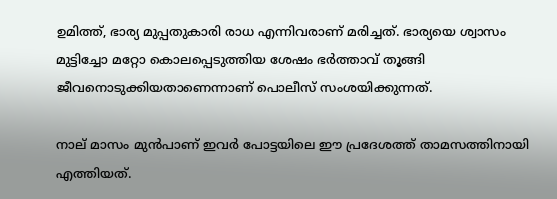ഉമിത്ത്, ഭാര്യ മുപ്പതുകാരി രാധ എന്നിവരാണ് മരിച്ചത്. ഭാര്യയെ ശ്വാസം മുട്ടിച്ചോ മറ്റോ കൊലപ്പെടുത്തിയ ശേഷം ഭർത്താവ് തൂങ്ങി ജീവനൊടുക്കിയതാണെന്നാണ് പൊലീസ് സംശയിക്കുന്നത്.

നാല് മാസം മുൻപാണ് ഇവർ പോട്ടയിലെ ഈ പ്രദേശത്ത് താമസത്തിനായി എത്തിയത്.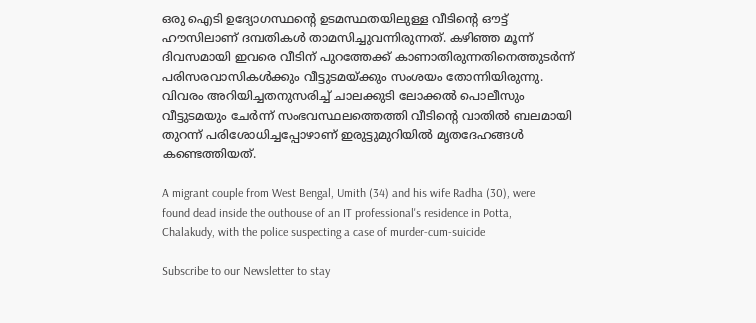ഒരു ഐടി ഉദ്യോഗസ്ഥന്റെ ഉടമസ്ഥതയിലുള്ള വീടിന്റെ ഔട്ട് ഹൗസിലാണ് ദമ്പതികൾ താമസിച്ചുവന്നിരുന്നത്. കഴിഞ്ഞ മൂന്ന് ദിവസമായി ഇവരെ വീടിന് പുറത്തേക്ക് കാണാതിരുന്നതിനെത്തുടർന്ന് പരിസരവാസികൾക്കും വീട്ടുടമയ്ക്കും സംശയം തോന്നിയിരുന്നു. വിവരം അറിയിച്ചതനുസരിച്ച് ചാലക്കുടി ലോക്കൽ പൊലീസും വീട്ടുടമയും ചേർന്ന് സംഭവസ്ഥലത്തെത്തി വീടിന്റെ വാതിൽ ബലമായി തുറന്ന് പരിശോധിച്ചപ്പോഴാണ് ഇരുട്ടുമുറിയിൽ മൃതദേഹങ്ങൾ കണ്ടെത്തിയത്.

A migrant couple from West Bengal, Umith (34) and his wife Radha (30), were found dead inside the outhouse of an IT professional's residence in Potta, Chalakudy, with the police suspecting a case of murder-cum-suicide

Subscribe to our Newsletter to stay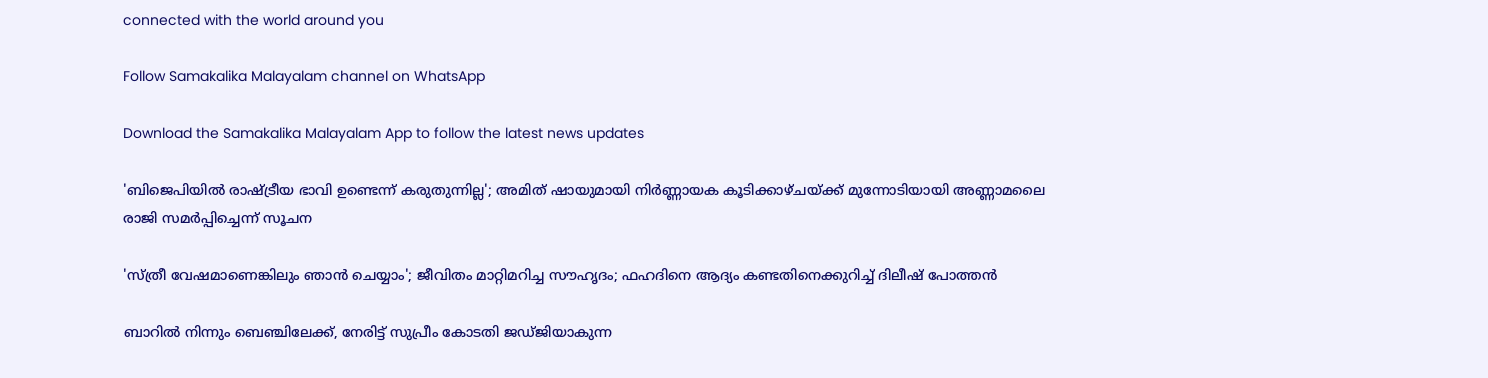connected with the world around you

Follow Samakalika Malayalam channel on WhatsApp

Download the Samakalika Malayalam App to follow the latest news updates

'ബിജെപിയിൽ രാഷ്ട്രീയ ഭാവി ഉണ്ടെന്ന് കരുതുന്നില്ല'; അമിത് ഷായുമായി നിർണ്ണായക കൂടിക്കാഴ്ചയ്ക്ക് മുന്നോടിയായി അണ്ണാമലൈ രാജി സമർപ്പിച്ചെന്ന് സൂചന

'സ്ത്രീ വേഷമാണെങ്കിലും ഞാന്‍ ചെയ്യാം'; ജീവിതം മാറ്റിമറിച്ച സൗഹൃദം; ഫഹദിനെ ആദ്യം കണ്ടതിനെക്കുറിച്ച് ദിലീഷ് പോത്തന്‍

ബാറില്‍ നിന്നും ബെഞ്ചിലേക്ക്, നേരിട്ട് സുപ്രീം കോടതി ജഡ്ജിയാകുന്ന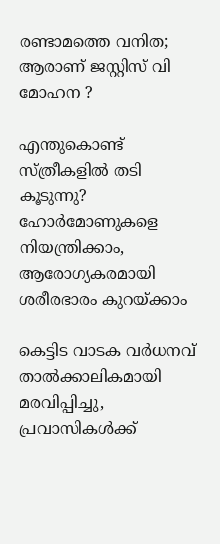രണ്ടാമത്തെ വനിത; ആരാണ് ജസ്റ്റിസ് വി മോഹന ?

എന്തുകൊണ്ട് സ്ത്രീകളിൽ തടി കൂടുന്നു? ഹോർമോണുകളെ നിയന്ത്രിക്കാം, ആരോഗ്യകരമായി ശരീരഭാരം കുറയ്ക്കാം

കെട്ടിട വാടക വര്‍ധനവ് താല്‍ക്കാലികമായി മരവിപ്പിച്ചു, പ്രവാസികള്‍ക്ക്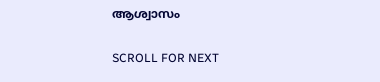ആശ്വാസം

SCROLL FOR NEXT